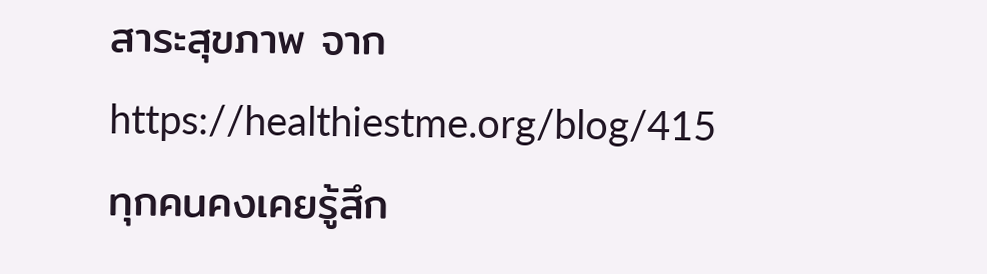สาระสุขภาพ จาก https://healthiestme.org/blog/415
ทุกคนคงเคยรู้สึก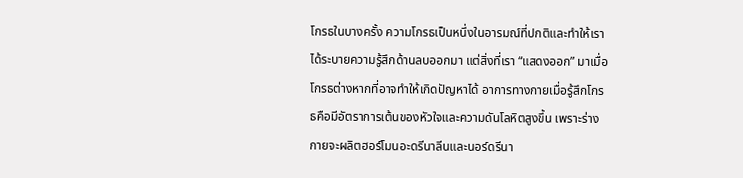โกรธในบางครั้ง ความโกรธเป็นหนึ่งในอารมณ์ที่ปกติและทำให้เราได้ระบายความรู้สึกด้านลบออกมา แต่สิ่งที่เรา “แสดงออก” มาเมื่อโกรธต่างหากที่อาจทำให้เกิดปัญหาได้ อาการทางกายเมื่อรู้สึกโกรธคือมีอัตราการเต้นของหัวใจและความดันโลหิตสูงขึ้น เพราะร่างกายจะผลิตฮอร์โมนอะดรีนาลีนและนอร์ดรีนา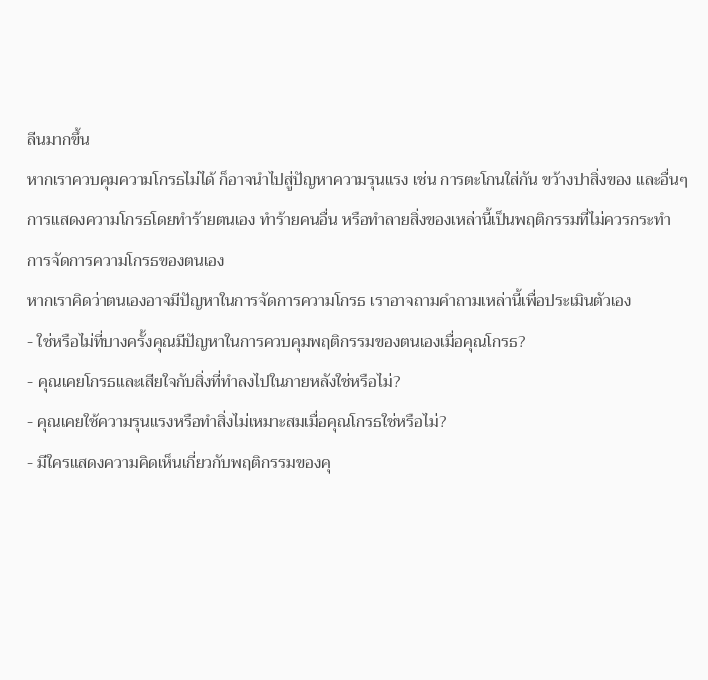ลีนมากขึ้น
หากเราควบคุมความโกรธไม่ได้ ก็อาจนำไปสู่ปัญหาความรุนแรง เช่น การตะโกนใส่กัน ขว้างปาสิ่งของ และอื่นๆ
การแสดงความโกรธโดยทำร้ายตนเอง ทำร้ายคนอื่น หรือทำลายสิ่งของเหล่านี้เป็นพฤติกรรมที่ไม่ควรกระทำ
การจัดการความโกรธของตนเอง
หากเราคิดว่าตนเองอาจมีปัญหาในการจัดการความโกรธ เราอาจถามคำถามเหล่านี้เพื่อประเมินตัวเอง
- ใช่หรือไม่ที่บางครั้งคุณมีปัญหาในการควบคุมพฤติกรรมของตนเองเมื่อคุณโกรธ?
- คุณเคยโกรธและเสียใจกับสิ่งที่ทำลงไปในภายหลังใช่หรือไม่?
- คุณเคยใช้ความรุนแรงหรือทำสิ่งไม่เหมาะสมเมื่อคุณโกรธใช่หรือไม่?
- มีใครแสดงความคิดเห็นเกี่ยวกับพฤติกรรมของคุ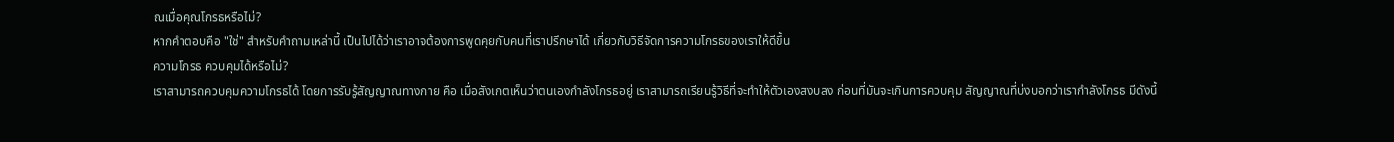ณเมื่อคุณโกรธหรือไม่?
หากคำตอบคือ "ใช่" สำหรับคำถามเหล่านี้ เป็นไปได้ว่าเราอาจต้องการพูดคุยกับคนที่เราปรึกษาได้ เกี่ยวกับวิธีจัดการความโกรธของเราให้ดีขึ้น
ความโกรธ ควบคุมได้หรือไม่?
เราสามารถควบคุมความโกรธได้ โดยการรับรู้สัญญาณทางกาย คือ เมื่อสังเกตเห็นว่าตนเองกำลังโกรธอยู่ เราสามารถเรียนรู้วิธีที่จะทำให้ตัวเองสงบลง ก่อนที่มันจะเกินการควบคุม สัญญาณที่บ่งบอกว่าเรากำลังโกรธ มีดังนี้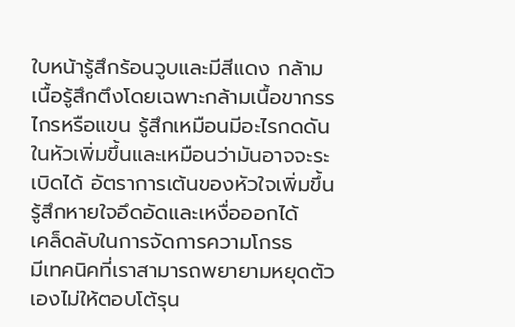ใบหน้ารู้สึกร้อนวูบและมีสีแดง กล้ามเนื้อรู้สึกตึงโดยเฉพาะกล้ามเนื้อขากรรไกรหรือแขน รู้สึกเหมือนมีอะไรกดดันในหัวเพิ่มขึ้นและเหมือนว่ามันอาจจะระเบิดได้ อัตราการเต้นของหัวใจเพิ่มขึ้น รู้สึกหายใจอึดอัดและเหงื่อออกได้
เคล็ดลับในการจัดการความโกรธ
มีเทคนิคที่เราสามารถพยายามหยุดตัวเองไม่ให้ตอบโต้รุน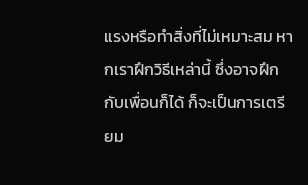แรงหรือทำสิ่งที่ไม่เหมาะสม หากเราฝึกวิธีเหล่านี้ ซึ่งอาจฝึกกับเพื่อนก็ได้ ก็จะเป็นการเตรียม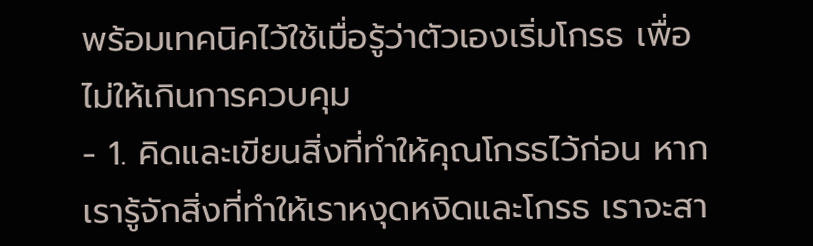พร้อมเทคนิคไว้ใช้เมื่อรู้ว่าตัวเองเริ่มโกรธ เพื่อไม่ให้เกินการควบคุม
- 1. คิดและเขียนสิ่งที่ทำให้คุณโกรธไว้ก่อน หากเรารู้จักสิ่งที่ทำให้เราหงุดหงิดและโกรธ เราจะสา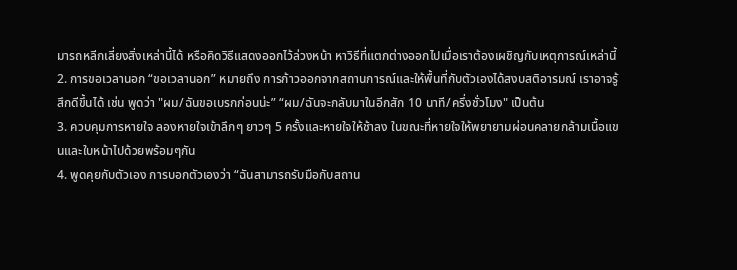มารถหลีกเลี่ยงสิ่งเหล่านี้ได้ หรือคิดวิธีแสดงออกไว้ล่วงหน้า หาวิธีที่แตกต่างออกไปเมื่อเราต้องเผชิญกับเหตุการณ์เหล่านี้
2. การขอเวลานอก “ขอเวลานอก” หมายถึง การก้าวออกจากสถานการณ์และให้พื้นที่กับตัวเองได้สงบสติอารมณ์ เราอาจรู้สึกดีขึ้นได้ เช่น พูดว่า "ผม/ฉันขอเบรกก่อนน่ะ” “ผม/ฉันจะกลับมาในอีกสัก 10 นาที/ครึ่งชั่วโมง" เป็นต้น
3. ควบคุมการหายใจ ลองหายใจเข้าลึกๆ ยาวๆ 5 ครั้งและหายใจให้ช้าลง ในขณะที่หายใจให้พยายามผ่อนคลายกล้ามเนื้อแขนและใบหน้าไปด้วยพร้อมๆกัน
4. พูดคุยกับตัวเอง การบอกตัวเองว่า “ฉันสามารถรับมือกับสถาน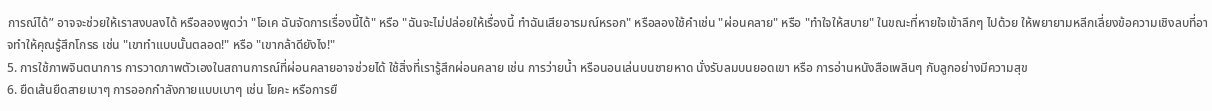การณ์ได้” อาจจะช่วยให้เราสงบลงได้ หรือลองพูดว่า "โอเค ฉันจัดการเรื่องนี้ได้" หรือ "ฉันจะไม่ปล่อยให้เรื่องนี้ ทำฉันเสียอารมณ์หรอก" หรือลองใช้คำเช่น "ผ่อนคลาย" หรือ "ทำใจให้สบาย" ในขณะที่หายใจเข้าลึกๆ ไปด้วย ให้พยายามหลีกเลี่ยงข้อความเชิงลบที่อาจทำให้คุณรู้สึกโกรธ เช่น "เขาทำแบบนั้นตลอด!" หรือ "เขากล้าดียังไง!"
5. การใช้ภาพจินตนาการ การวาดภาพตัวเองในสถานการณ์ที่ผ่อนคลายอาจช่วยได้ ใช้สิ่งที่เรารู้สึกผ่อนคลาย เช่น การว่ายน้ำ หรือนอนเล่นบนชายหาด นั่งรับลมบนยอดเขา หรือ การอ่านหนังสือเพลินๆ กับลูกอย่างมีความสุข
6. ยืดเส้นยืดสายเบาๆ การออกกำลังกายแบบเบาๆ เช่น โยคะ หรือการยื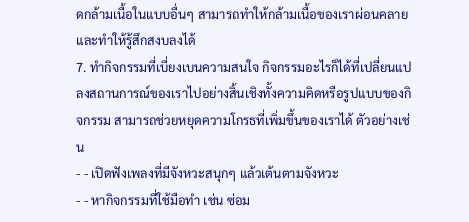ดกล้ามเนื้อในแบบอื่นๆ สามารถทำให้กล้ามเนื้อของเราผ่อนคลายและทำให้รู้สึกสงบลงได้
7. ทำกิจกรรมที่เบี่ยงเบนความสนใจ กิจกรรมอะไรก็ได้ที่เปลี่ยนแปลงสถานการณ์ของเราไปอย่างสิ้นเชิงทั้งความคิดหรือรูปแบบของกิจกรรม สามารถช่วยหยุดความโกรธที่เพิ่มขึ้นของเราได้ ตัวอย่างเช่น
- - เปิดฟังเพลงที่มีจังหวะสนุกๆ แล้วเต้นตามจังหวะ
- - หากิจกรรมที่ใช้มือทำ เช่น ซ่อม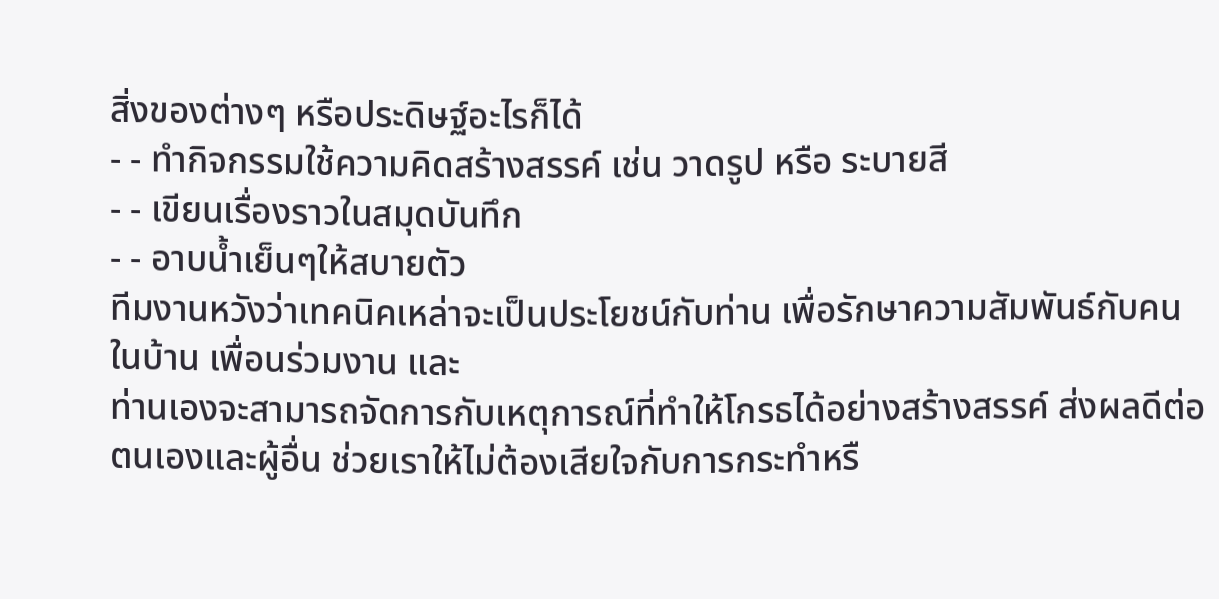สิ่งของต่างๆ หรือประดิษฐ์อะไรก็ได้
- - ทำกิจกรรมใช้ความคิดสร้างสรรค์ เช่น วาดรูป หรือ ระบายสี
- - เขียนเรื่องราวในสมุดบันทึก
- - อาบน้ำเย็นๆให้สบายตัว
ทีมงานหวังว่าเทคนิคเหล่าจะเป็นประโยชน์กับท่าน เพื่อรักษาความสัมพันธ์กับคนในบ้าน เพื่อนร่วมงาน และ
ท่านเองจะสามารถจัดการกับเหตุการณ์ที่ทำให้โกรธได้อย่างสร้างสรรค์ ส่งผลดีต่อตนเองและผู้อื่น ช่วยเราให้ไม่ต้องเสียใจกับการกระทำหรื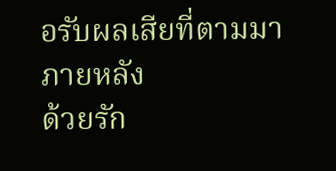อรับผลเสียที่ตามมาภายหลัง
ด้วยรัก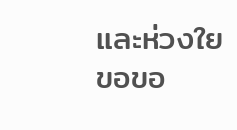และห่วงใย
ขอขอ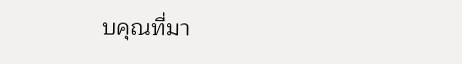บคุณที่มา